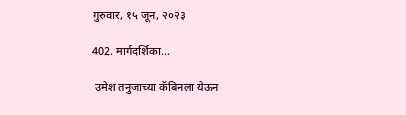गुरुवार, १५ जून, २०२३

402. मार्गदर्शिका...

 उमेश तनुजाच्या कॅबिनला येऊन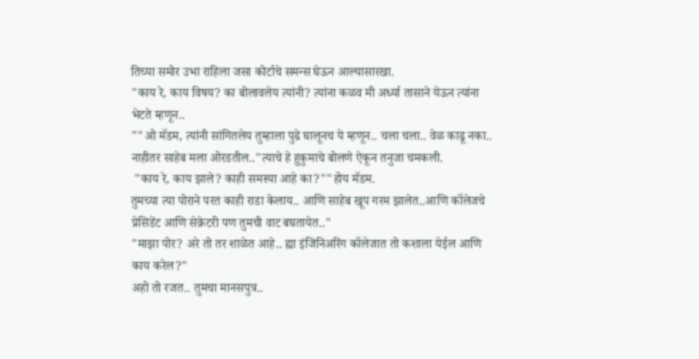तिच्या समोर उभा राहिला जसा कोर्टाचे समन्स घेऊन आल्यासारखा.
"काय रे, काय विषय? का बोलावलेय त्यांनी? त्यांना कळव मी अर्ध्या तासाने येऊन त्यांना भेटते म्हणून..
""ओ मॅडम, त्यांनी सांगितलेय तुम्हाला पुढे घालूनच ये म्हणून.. चला चला.. वेळ काढू नका.. नाहीतर साहेब मला ओरडतील.."त्याचे हे हुकुमाचे बोलणे ऐकून तनुजा चमकली.
 "काय रे, काय झाले? काही समस्या आहे का?""होय मॅडम.
तुमच्या त्या पोराने परत काही राडा केलाय.. आणि साहेब खूप गरम झालेत..आणि कॉलेजचे प्रेसिडेंट आणि सेक्रेटरी पण तुमची वाट बघतायेत.."
"माझा पोर? अरे तो तर शाळेत आहे.. ह्या इंजिनिअरिंग कॉलेजात तो कशाला येईल आणि काय करेल?"
अहो तो रजत.. तुमचा मानसपुत्र..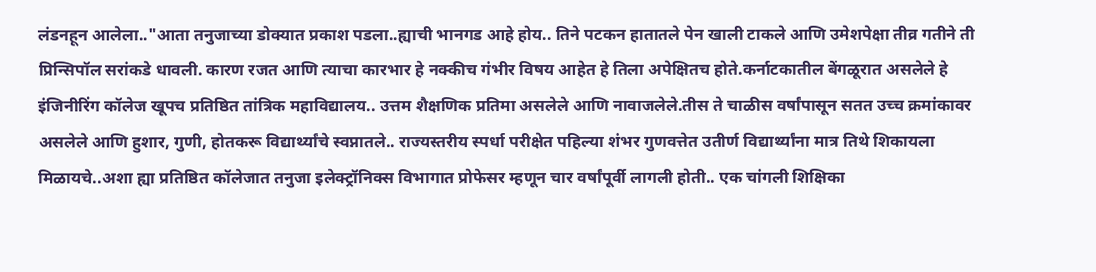लंडनहून आलेला.."आता तनुजाच्या डोक्यात प्रकाश पडला..ह्याची भानगड आहे होय.. तिने पटकन हातातले पेन खाली टाकले आणि उमेशपेक्षा तीव्र गतीने ती प्रिन्सिपॉल सरांकडे धावली. कारण रजत आणि त्याचा कारभार हे नक्कीच गंभीर विषय आहेत हे तिला अपेक्षितच होते.कर्नाटकातील बेंगळूरात असलेले हे इंजिनीरिंग कॉलेज खूपच प्रतिष्ठित तांत्रिक महाविद्यालय.. उत्तम शैक्षणिक प्रतिमा असलेले आणि नावाजलेले.तीस ते चाळीस वर्षांपासून सतत उच्च क्रमांकावर असलेले आणि हुशार, गुणी, होतकरू विद्यार्थ्यांचे स्वप्नातले.. राज्यस्तरीय स्पर्धा परीक्षेत पहिल्या शंभर गुणवत्तेत उतीर्ण विद्यार्थ्यांना मात्र तिथे शिकायला मिळायचे..अशा ह्या प्रतिष्ठित कॉलेजात तनुजा इलेक्ट्रॉनिक्स विभागात प्रोफेसर म्हणून चार वर्षांपूर्वी लागली होती.. एक चांगली शिक्षिका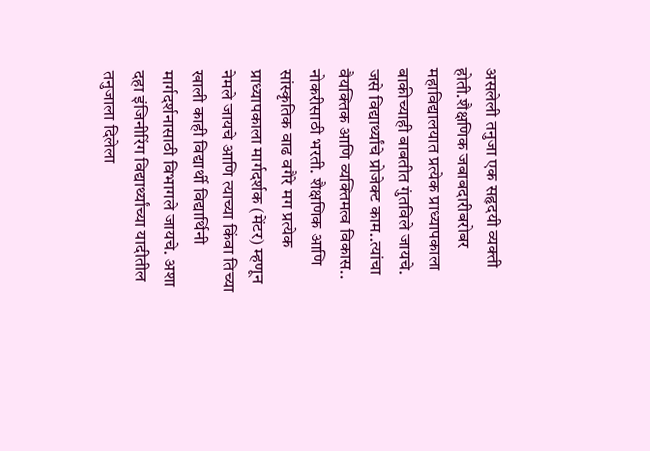असलेली तनुजा एक सहृदयी व्यक्ती होती.शैक्षणिक जबाबदारीबरोबर महाविद्यालयात प्रत्येक प्राध्यापकाला बाकीच्याही बाबतीत गुंतविले जायचे. जसे विद्यार्थ्यांचे प्रोजेक्ट काम..त्यांचा वैयक्तिक आणि व्यक्तिमत्व विकास.. नोकरीसाठी भरती. शैक्षणिक आणि सांस्कृतिक वाढ वगैरे मग प्रत्येक प्राध्यापकाला मार्गदर्शक (मेंटर) म्हणून नेमले जायचे आणि त्याच्या किंवा तिच्या खाली काही विद्यार्थी विद्यार्थिनी मार्गदर्शनासाठी विभागले जायचे. अशा दहा इंजिनीरिंग विद्यार्थ्यांच्या यादीतील तनुजाला दिलेला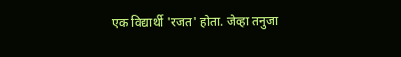एक विद्यार्थी 'रजत' होता. जेव्हा तनुजा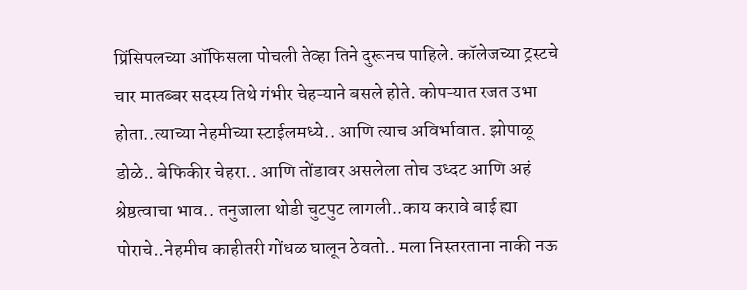प्रिंसिपलच्या ऑफिसला पोचली तेव्हा तिने दुरूनच पाहिले. कॉलेजच्या ट्रस्टचे चार मातब्बर सदस्य तिथे गंभीर चेहऱ्याने बसले होते. कोपऱ्यात रजत उभा होता..त्याच्या नेहमीच्या स्टाईलमध्ये.. आणि त्याच अविर्भावात. झोपाळू डोळे.. बेफिकीर चेहरा.. आणि तोंडावर असलेला तोच उध्दट आणि अहं श्रेष्ठत्वाचा भाव.. तनुजाला थोडी चुटपुट लागली..काय करावे बाई ह्या पोराचे..नेहमीच काहीतरी गोंधळ घालून ठेवतो.. मला निस्तरताना नाकी नऊ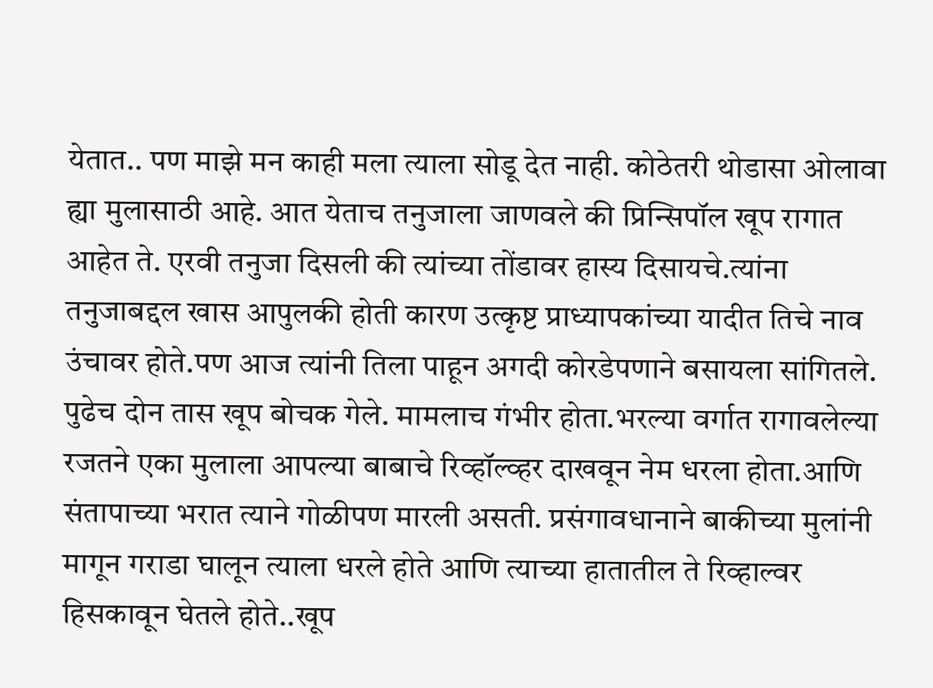येतात.. पण माझे मन काही मला त्याला सोडू देत नाही. कोठेतरी थोडासा ओलावा ह्या मुलासाठी आहे. आत येताच तनुजाला जाणवले की प्रिन्सिपॉल खूप रागात आहेत ते. एरवी तनुजा दिसली की त्यांच्या तोंडावर हास्य दिसायचे.त्यांना तनुजाबद्दल खास आपुलकी होती कारण उत्कृष्ट प्राध्यापकांच्या यादीत तिचे नाव उंचावर होते.पण आज त्यांनी तिला पाहून अगदी कोरडेपणाने बसायला सांगितले. पुढेच दोन तास खूप बोचक गेले. मामलाच गंभीर होता.भरल्या वर्गात रागावलेल्या रजतने एका मुलाला आपल्या बाबाचे रिव्हॉल्व्हर दाखवून नेम धरला होता.आणि संतापाच्या भरात त्याने गोळीपण मारली असती. प्रसंगावधानाने बाकीच्या मुलांनी मागून गराडा घालून त्याला धरले होते आणि त्याच्या हातातील ते रिव्हाल्वर हिसकावून घेतले होते..खूप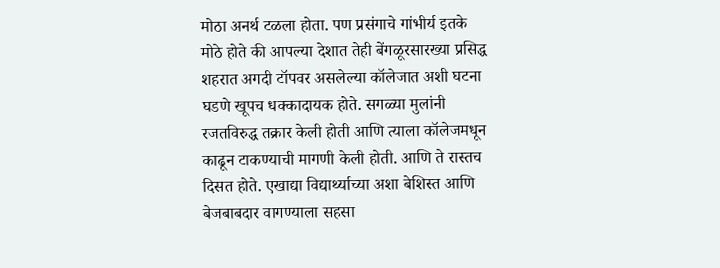मोठा अनर्थ टळला होता. पण प्रसंगाचे गांभीर्य इतके मोठे होते की आपल्या देशात तेही बेंगळूरसारख्या प्रसिद्ध शहरात अगदी टॉपवर असलेल्या कॉलेजात अशी घटना घडणे खूपच धक्कादायक होते. सगळ्या मुलांनी रजतविरुद्ध तक्रार केली होती आणि त्याला कॉलेजमधून काढून टाकण्याची मागणी केली होती. आणि ते रास्तच दिसत होते. एखाद्या विद्यार्थ्याच्या अशा बेशिस्त आणि बेजबाबदार वागण्याला सहसा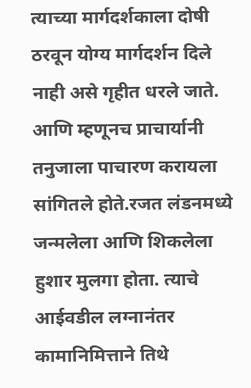त्याच्या मार्गदर्शकाला दोषी ठरवून योग्य मार्गदर्शन दिले नाही असे गृहीत धरले जाते. आणि म्हणूनच प्राचार्यानी तनुजाला पाचारण करायला सांगितले होते.रजत लंडनमध्ये जन्मलेला आणि शिकलेला हुशार मुलगा होता. त्याचे आईवडील लग्नानंतर कामानिमित्ताने तिथे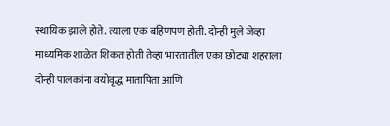स्थायिक झाले होते. त्याला एक बहिणपण होती. दोन्ही मुले जेव्हा माध्यमिक शाळेत शिकत होती तेव्हा भारतातील एका छोट्या शहराला दोन्ही पालकांना वयोवृद्ध मातापिता आणि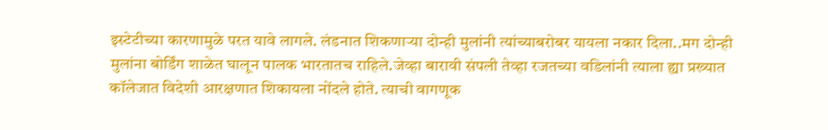इस्टेटीच्या कारणामुळे परत यावे लागले. लंडनात शिकणाऱ्या दोन्ही मुलांनी त्यांच्याबरोबर यायला नकार दिला..मग दोन्ही मुलांना बोर्डिंग शाळेत घालून पालक भारतातच राहिले.जेव्हा बारावी संपली तेव्हा रजतच्या वडिलांनी त्याला ह्या प्रख्यात कॉलेजात विदेशी आरक्षणात शिकायला नोंदले होते. त्याची वागणूक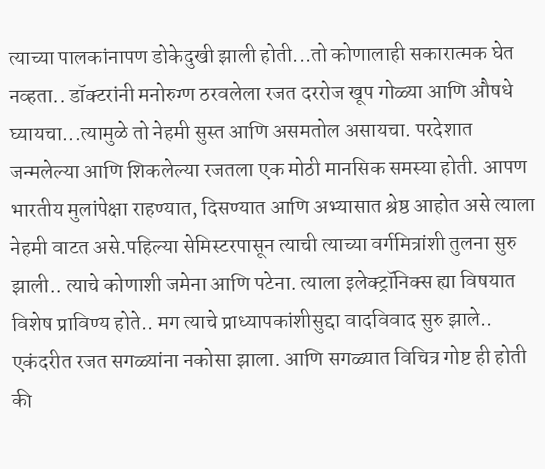त्याच्या पालकांनापण डोकेदुखी झाली होती...तो कोणालाही सकारात्मक घेत नव्हता.. डॉक्टरांनी मनोरुग्ण ठरवलेला रजत दररोज खूप गोळ्या आणि औषधे घ्यायचा...त्यामुळे तो नेहमी सुस्त आणि असमतोल असायचा. परदेशात जन्मलेल्या आणि शिकलेल्या रजतला एक मोठी मानसिक समस्या होती. आपण भारतीय मुलांपेक्षा राहण्यात, दिसण्यात आणि अभ्यासात श्रेष्ठ आहोत असे त्याला नेहमी वाटत असे.पहिल्या सेमिस्टरपासून त्याची त्याच्या वर्गमित्रांशी तुलना सुरु झाली.. त्याचे कोणाशी जमेना आणि पटेना. त्याला इलेक्ट्रॉनिक्स ह्या विषयात विशेष प्राविण्य होते.. मग त्याचे प्राध्यापकांशीसुद्दा वादविवाद सुरु झाले.. एकंदरीत रजत सगळ्यांना नकोसा झाला. आणि सगळ्यात विचित्र गोष्ट ही होती की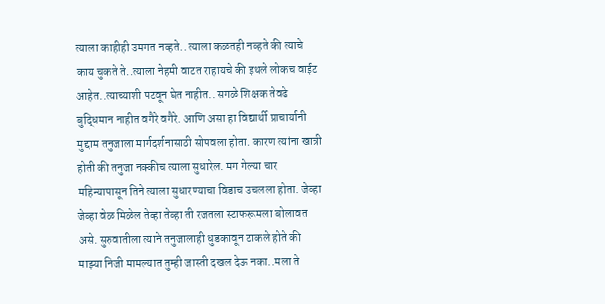त्याला काहीही उमगत नव्हते.. त्याला कळतही नव्हते की त्याचे काय चुकते ते..त्याला नेहमी वाटत राहायचे की इथले लोकच वाईट आहेत..त्याच्याशी पटवून घेत नाहीत.. सगळे शिक्षक तेवढे बुद्धिमान नाहीत वगैरे वगैरे. आणि असा हा विद्यार्थी प्राचार्यानी मुद्दाम तनुजाला मार्गदर्शनासाठी सोपवला होता. कारण त्यांना खात्री होती की तनुजा नक्कीच त्याला सुधारेल. मग गेल्या चार महिन्यापासून तिने त्याला सुधारण्याचा विडाच उचलला होता. जेव्हा जेव्हा वेळ मिळेल तेव्हा तेव्हा ती रजतला स्टाफरूमला बोलावत असे. सुरुवातीला त्याने तनुजालाही धुडकावून टाकले होते की माझ्या निजी मामल्यात तुम्ही जास्ती दखल देऊ नका..मला ते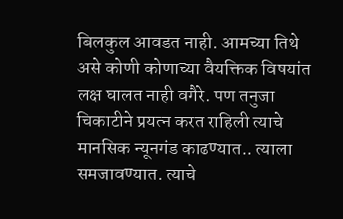बिलकुल आवडत नाही. आमच्या तिथे असे कोणी कोणाच्या वैयक्तिक विषयांत लक्ष घालत नाही वगैरे. पण तनुजा चिकाटीने प्रयत्न करत राहिली त्याचे मानसिक न्यूनगंड काढण्यात.. त्याला समजावण्यात. त्याचे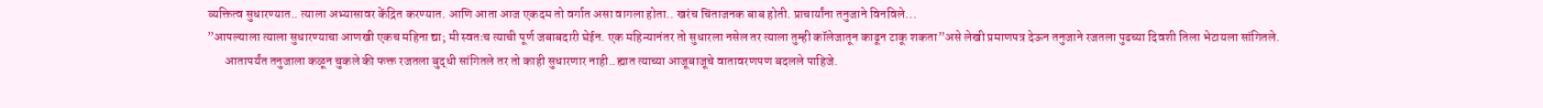व्यक्तित्व सुधारण्यात.. त्याला अभ्यासावर केंद्रित करण्यात. आणि आता आज एकदम तो वर्गात असा वागला होता.. खरंच चिंताजनक बाब होती. प्राचार्यांना तनुजाने विनविले...
”आपल्याला त्याला सुधारण्याचा आणखी एकच महिना द्या; मी स्वतःच त्याची पूर्ण जबाबदारी घेईन. एक महिन्यानंतर तो सुधारला नसेल तर त्याला तुम्ही कॉलेजातून काढून टाकू शकता”असे लेखी प्रमाणपत्र देऊन तनुजाने रजतला पुढच्या दिवशी तिला भेटायला सांगितले.
       आतापर्यंत तनुजाला कळून चुकले की फक्त रजतला बुद्धी सांगितले तर तो काही सुधारणार नाही..ह्यात त्याच्या आजूबाजूचे वातावरणपण बदलले पाहिजे.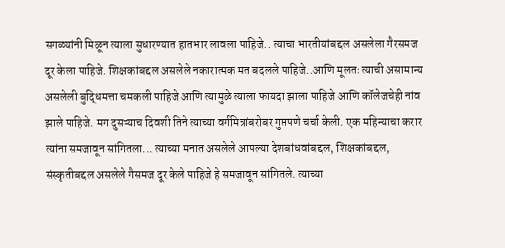सगळ्यांनी मिळून त्याला सुधारण्यात हातभार लावला पाहिजे.. त्याचा भारतीयांबद्दल असलेला गैरसमज दूर केला पाहिजे. शिक्षकांबद्दल असलेले नकारात्मक मत बदलले पाहिजे..आणि मूलतः त्याची असामान्य असलेली बुद्धिमत्ता चमकली पाहिजे आणि त्यामुळे त्याला फायदा झाला पाहिजे आणि कॉलेजचेही नांव झाले पाहिजे. मग दुसऱ्याच दिवशी तिने त्याच्या वर्गमित्रांबरोबर गुप्तपणे चर्चा केली. एक महिन्याचा करार त्यांना समजावून सांगितला... त्याच्या मनात असलेले आपल्या देशबांधवांबद्दल, शिक्षकांबद्दल, संस्कृतीबद्दल असलेले गैसमज दूर केले पाहिजे हे समजावून सांगितले. त्याच्या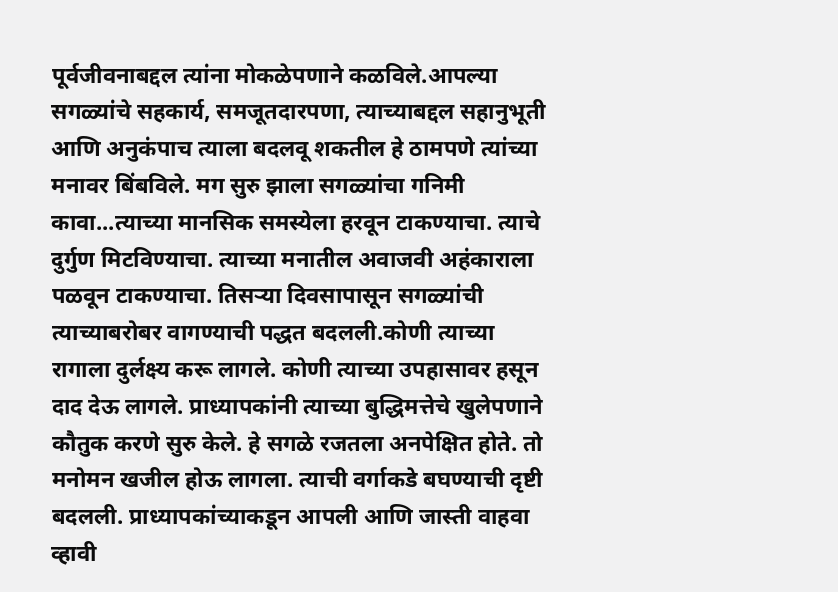पूर्वजीवनाबद्दल त्यांना मोकळेपणाने कळविले.आपल्या सगळ्यांचे सहकार्य, समजूतदारपणा, त्याच्याबद्दल सहानुभूती आणि अनुकंपाच त्याला बदलवू शकतील हे ठामपणे त्यांच्या मनावर बिंबविले. मग सुरु झाला सगळ्यांचा गनिमी कावा...त्याच्या मानसिक समस्येला हरवून टाकण्याचा. त्याचे दुर्गुण मिटविण्याचा. त्याच्या मनातील अवाजवी अहंकाराला पळवून टाकण्याचा. तिसऱ्या दिवसापासून सगळ्यांची त्याच्याबरोबर वागण्याची पद्धत बदलली.कोणी त्याच्या रागाला दुर्लक्ष्य करू लागले. कोणी त्याच्या उपहासावर हसून दाद देऊ लागले. प्राध्यापकांनी त्याच्या बुद्धिमत्तेचे खुलेपणाने कौतुक करणे सुरु केले. हे सगळे रजतला अनपेक्षित होते. तो मनोमन खजील होऊ लागला. त्याची वर्गाकडे बघण्याची दृष्टी बदलली. प्राध्यापकांच्याकडून आपली आणि जास्ती वाहवा व्हावी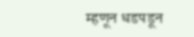म्हणून धडपडून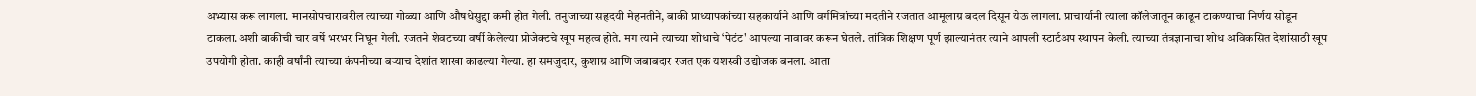अभ्यास करू लागला. मानसोपचारावरील त्याच्या गोळ्या आणि औषधेसुद्दा कमी होत गेली. तनुजाच्या सहृदयी मेहनतीने, बाकी प्राध्यापकांच्या सहकार्याने आणि वर्गमित्रांच्या मदतीने रजतात आमूलाग्र बदल दिसून येऊ लागला. प्राचार्यानी त्याला कॉलेजातून काढून टाकण्याचा निर्णय सोडून टाकला.अशी बाकीची चार वर्षे भरभर निघून गेली. रजतने शेवटच्या वर्षी केलेल्या प्रोजेक्टचे खूप महत्व होते. मग त्याने त्याच्या शोधाचे ‘पेटंट' आपल्या नावावर करून घेतले. तांत्रिक शिक्षण पूर्ण झाल्यानंतर त्याने आपली स्टार्टअप स्थापन केली. त्याच्या तंत्रज्ञानाचा शोध अविकसित देशांसाठी खूप उपयोगी होता. काही वर्षांनी त्याच्या कंपनीच्या बऱ्याच देशांत शाखा काढल्या गेल्या. हा समजुदार, कुशाग्र आणि जबाबदार रजत एक यशस्वी उद्योजक बनला. आता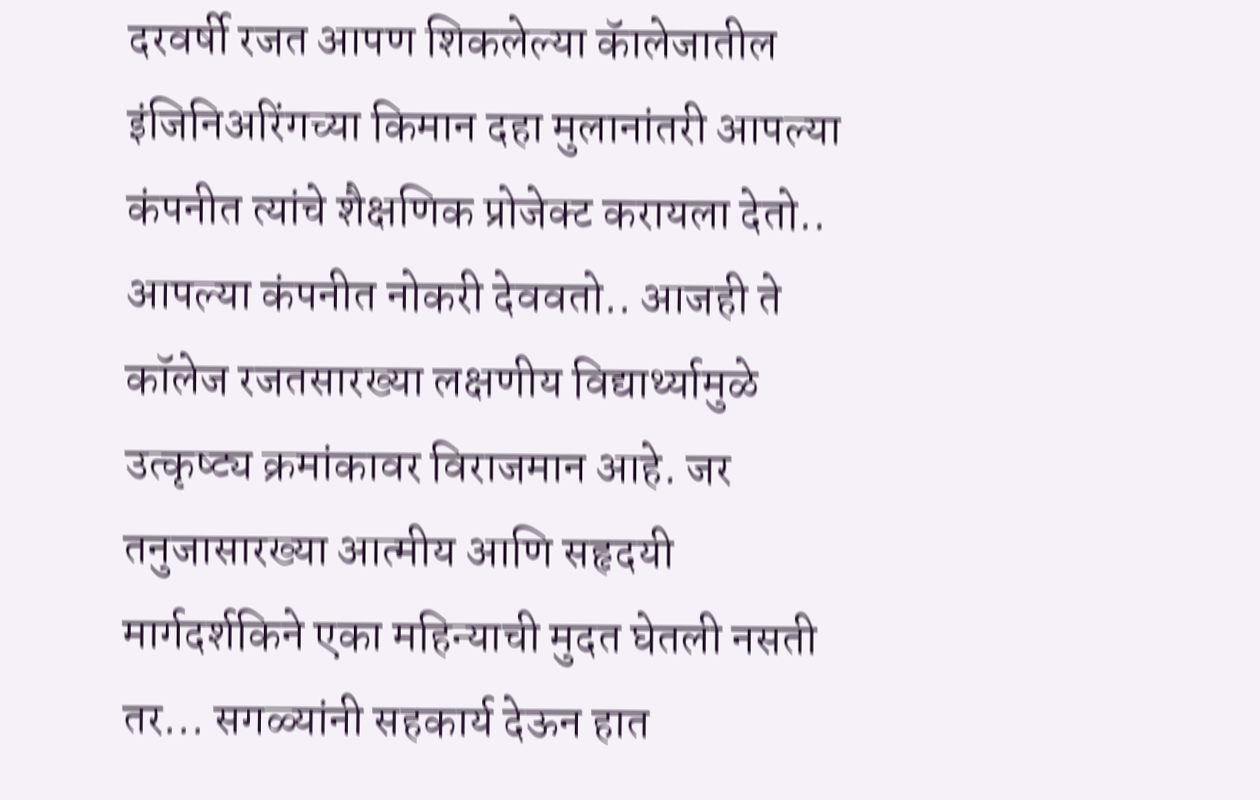दरवर्षी रजत आपण शिकलेल्या कॅालेजातील इंजिनिअरिंगच्या किमान दहा मुलानांतरी आपल्या कंपनीत त्यांचे शैक्षणिक प्रोजेक्ट करायला देतो.. आपल्या कंपनीत नोकरी देववतो.. आजही ते कॉलेज रजतसारख्या लक्षणीय विद्यार्थ्यामुळे उत्कृष्ट्य क्रमांकावर विराजमान आहे. जर तनुजासारख्या आत्मीय आणि सहृदयी मार्गदर्शकिने एका महिन्याची मुदत घेतली नसती तर... सगळ्यांनी सहकार्य देऊन हात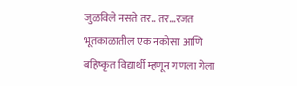जुळविले नसते तर.. तर...रजत भूतकाळातील एक नकोसा आणि बहिष्कृत विद्यार्थी म्हणून गणला गेला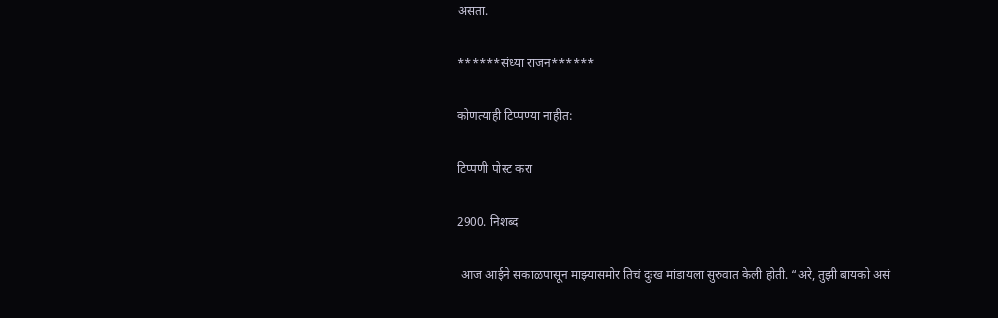असता.

******संध्या राजन******

कोणत्याही टिप्पण्‍या नाहीत:

टिप्पणी पोस्ट करा

2900. निशब्द

 आज आईने सकाळपासून माझ्यासमोर तिचं दुःख मांडायला सुरुवात केली होती. “अरे, तुझी बायको असं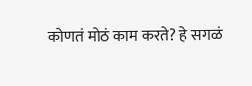कोणतं मोठं काम करते? हे सगळं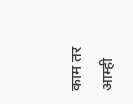काम तर आम्ही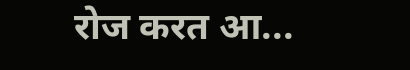रोज करत आ...